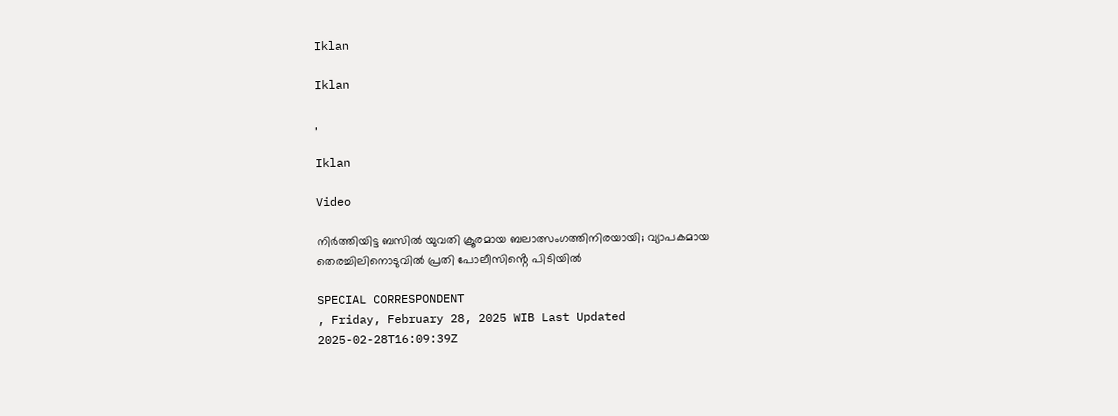Iklan

Iklan

,

Iklan

Video

നിര്‍ത്തിയിട്ട ബസില്‍ യുവതി ക്രൂരമായ ബലാത്സംഗത്തിനിരയായി; വ്യാപകമായ തെരച്ചിലിനൊടുവിൽ പ്രതി പോലീസിൻ്റെ പിടിയിൽ

SPECIAL CORRESPONDENT
, Friday, February 28, 2025 WIB Last Updated 2025-02-28T16:09:39Z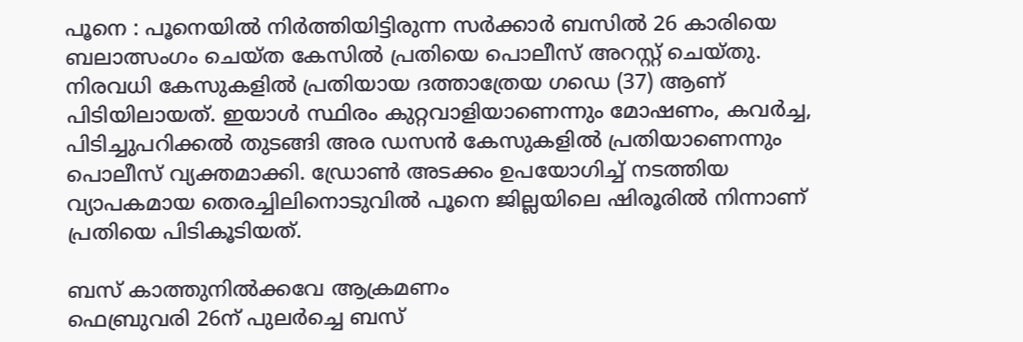പൂനെ : പൂനെയിൽ നിർത്തിയിട്ടിരുന്ന സർക്കാർ ബസിൽ 26 കാരിയെ ബലാത്സംഗം ചെയ്ത കേസിൽ പ്രതിയെ പൊലീസ് അറസ്റ്റ് ചെയ്തു. നിരവധി കേസുകളിൽ പ്രതിയായ ദത്താത്രേയ ഗഡെ (37) ആണ് പിടിയിലായത്. ഇയാൾ സ്ഥിരം കുറ്റവാളിയാണെന്നും മോഷണം, കവർച്ച, പിടിച്ചുപറിക്കൽ തുടങ്ങി അര ഡസൻ കേസുകളിൽ പ്രതിയാണെന്നും പൊലീസ് വ്യക്തമാക്കി. ഡ്രോൺ അടക്കം ഉപയോഗിച്ച് നടത്തിയ വ്യാപകമായ തെരച്ചിലിനൊടുവിൽ പൂനെ ജില്ലയിലെ ഷിരൂരിൽ നിന്നാണ് പ്രതിയെ പിടികൂടിയത്.

ബസ് കാത്തുനിൽക്കവേ ആക്രമണം
ഫെബ്രുവരി 26ന് പുലർച്ചെ ബസ്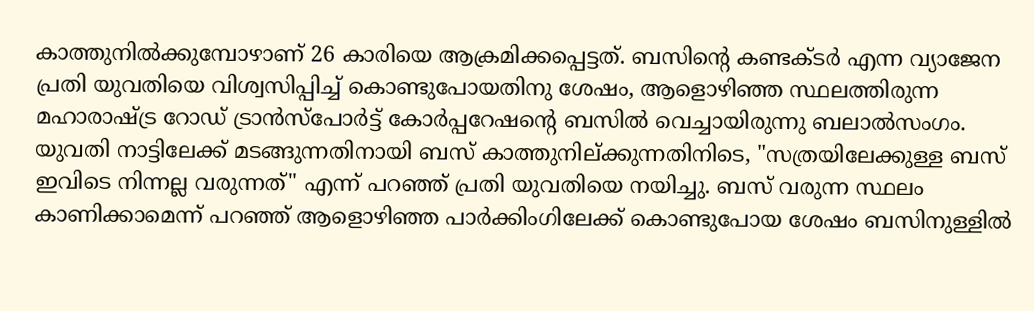കാത്തുനിൽക്കുമ്പോഴാണ് 26 കാരിയെ ആക്രമിക്കപ്പെട്ടത്. ബസിന്റെ കണ്ടക്ടർ എന്ന വ്യാജേന പ്രതി യുവതിയെ വിശ്വസിപ്പിച്ച് കൊണ്ടുപോയതിനു ശേഷം, ആളൊഴിഞ്ഞ സ്ഥലത്തിരുന്ന മഹാരാഷ്ട്ര റോഡ് ട്രാൻസ്പോർട്ട് കോർപ്പറേഷന്റെ ബസിൽ വെച്ചായിരുന്നു ബലാൽസംഗം. യുവതി നാട്ടിലേക്ക് മടങ്ങുന്നതിനായി ബസ് കാത്തുനില്ക്കുന്നതിനിടെ, "സത്രയിലേക്കുള്ള ബസ് ഇവിടെ നിന്നല്ല വരുന്നത്" എന്ന് പറഞ്ഞ് പ്രതി യുവതിയെ നയിച്ചു. ബസ് വരുന്ന സ്ഥലം കാണിക്കാമെന്ന് പറഞ്ഞ് ആളൊഴിഞ്ഞ പാർക്കിംഗിലേക്ക് കൊണ്ടുപോയ ശേഷം ബസിനുള്ളിൽ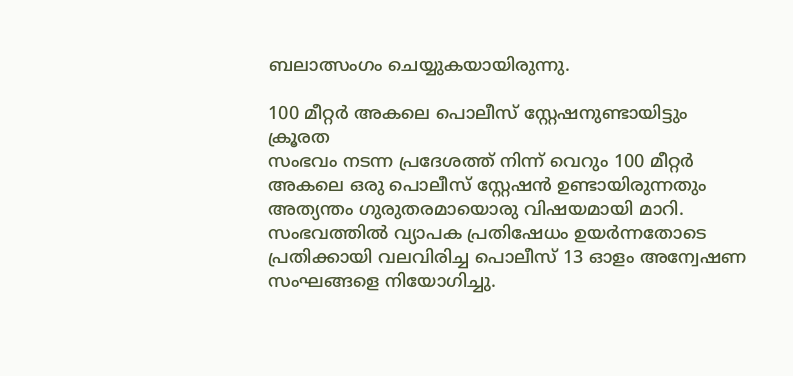ബലാത്സംഗം ചെയ്യുകയായിരുന്നു.

100 മീറ്റർ അകലെ പൊലീസ് സ്റ്റേഷനുണ്ടായിട്ടും ക്രൂരത
സംഭവം നടന്ന പ്രദേശത്ത് നിന്ന് വെറും 100 മീറ്റർ അകലെ ഒരു പൊലീസ് സ്റ്റേഷൻ ഉണ്ടായിരുന്നതും അത്യന്തം ഗുരുതരമായൊരു വിഷയമായി മാറി. സംഭവത്തിൽ വ്യാപക പ്രതിഷേധം ഉയർന്നതോടെ പ്രതിക്കായി വലവിരിച്ച പൊലീസ് 13 ഓളം അന്വേഷണ സംഘങ്ങളെ നിയോഗിച്ചു.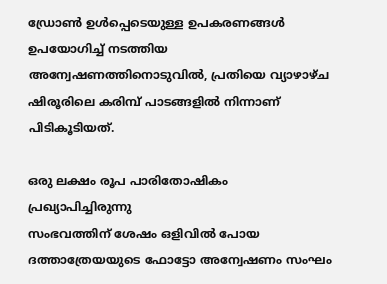ഡ്രോൺ ഉൾപ്പെടെയുള്ള ഉപകരണങ്ങൾ ഉപയോഗിച്ച് നടത്തിയ അന്വേഷണത്തിനൊടുവിൽ, പ്രതിയെ വ്യാഴാഴ്ച ഷിരൂരിലെ കരിമ്പ് പാടങ്ങളിൽ നിന്നാണ് പിടികൂടിയത്.

ഒരു ലക്ഷം രൂപ പാരിതോഷികം പ്രഖ്യാപിച്ചിരുന്നു
സംഭവത്തിന് ശേഷം ഒളിവിൽ പോയ ദത്താത്രേയയുടെ ഫോട്ടോ അന്വേഷണം സംഘം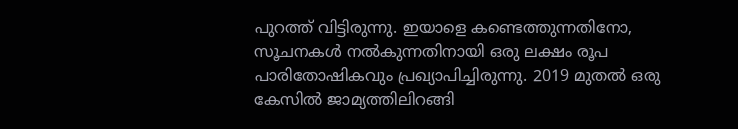പുറത്ത് വിട്ടിരുന്നു. ഇയാളെ കണ്ടെത്തുന്നതിനോ, സൂചനകൾ നൽകുന്നതിനായി ഒരു ലക്ഷം രൂപ പാരിതോഷികവും പ്രഖ്യാപിച്ചിരുന്നു. 2019 മുതൽ ഒരു കേസിൽ ജാമ്യത്തിലിറങ്ങി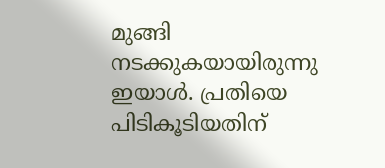മുങ്ങി നടക്കുകയായിരുന്നു ഇയാൾ. പ്രതിയെ പിടികൂടിയതിന്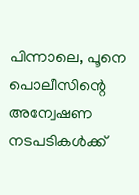പിന്നാലെ, പൂനെ പൊലീസിന്റെ അന്വേഷണ നടപടികൾക്ക്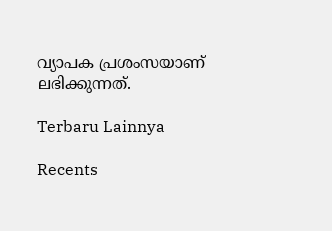വ്യാപക പ്രശംസയാണ് ലഭിക്കുന്നത്.

Terbaru Lainnya

Recents